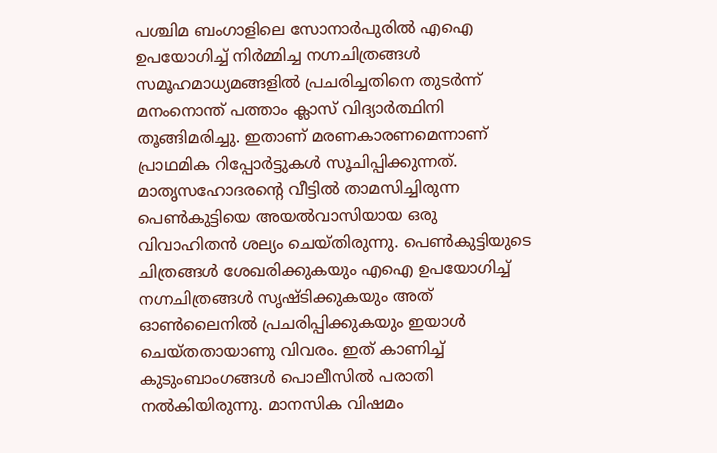പശ്ചിമ ബംഗാളിലെ സോനാർപുരിൽ എഐ ഉപയോഗിച്ച് നിർമ്മിച്ച നഗ്നചിത്രങ്ങൾ സമൂഹമാധ്യമങ്ങളിൽ പ്രചരിച്ചതിനെ തുടർന്ന് മനംനൊന്ത് പത്താം ക്ലാസ് വിദ്യാർത്ഥിനി തൂങ്ങിമരിച്ചു. ഇതാണ് മരണകാരണമെന്നാണ് പ്രാഥമിക റിപ്പോർട്ടുകൾ സൂചിപ്പിക്കുന്നത്. മാതൃസഹോദരൻ്റെ വീട്ടിൽ താമസിച്ചിരുന്ന പെൺകുട്ടിയെ അയൽവാസിയായ ഒരു വിവാഹിതൻ ശല്യം ചെയ്തിരുന്നു. പെൺകുട്ടിയുടെ ചിത്രങ്ങൾ ശേഖരിക്കുകയും എഐ ഉപയോഗിച്ച് നഗ്നചിത്രങ്ങൾ സൃഷ്ടിക്കുകയും അത് ഓൺലൈനിൽ പ്രചരിപ്പിക്കുകയും ഇയാൾ ചെയ്തതായാണു വിവരം. ഇത് കാണിച്ച് കുടുംബാംഗങ്ങൾ പൊലീസിൽ പരാതി നൽകിയിരുന്നു. മാനസിക വിഷമം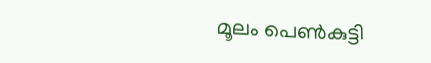മൂലം പെൺകുട്ടി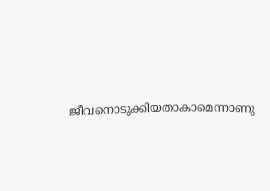ജീവനൊടുക്കിയതാകാമെന്നാണു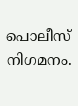പൊലീസ് നിഗമനം.